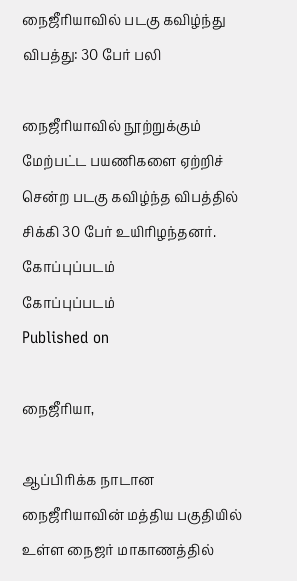நைஜீரியாவில் படகு கவிழ்ந்து விபத்து: 30 பேர் பலி

நைஜீரியாவில் நூற்றுக்கும் மேற்பட்ட பயணிகளை ஏற்றிச் சென்ற படகு கவிழ்ந்த விபத்தில் சிக்கி 30 பேர் உயிரிழந்தனர்.
கோப்புப்படம்
கோப்புப்படம்
Published on

நைஜீரியா,

ஆப்பிரிக்க நாடான நைஜீரியாவின் மத்திய பகுதியில் உள்ள நைஜர் மாகாணத்தில்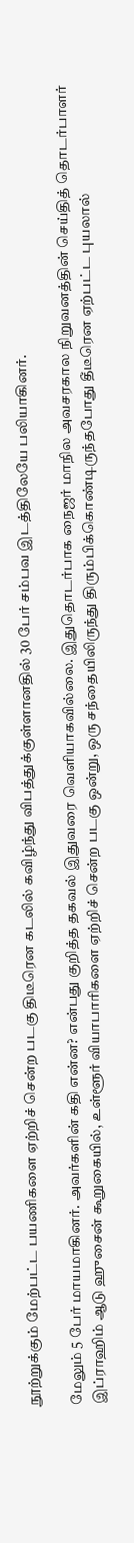நூற்றுக்கும் மேற்பட்ட பயணிகளை ஏற்றிச் சென்ற படகு திடீரென கடலில் கவிழ்ந்து விபத்துக்குள்ளானதில் 30 பேர் சம்பவ இடத்திலேயே பலியாகினர்.

மேலும் 5 பேர் மாயமாகினர். அவர்களின் கதி என்ன? என்பது குறித்த தகவல் இதுவரை வெளியாகவில்லை. இதுதொடர்பாக நைஜர் மாநில அவசரகால நிறுவனத்தின் செய்தித் தொடர்பாளர் இப்ராஹிம் ஆடு ஹுசைன் கூறுகையில், உள்ளூர் வியாபாரிகளை ஏற்றிச் சென்ற படகு ஒன்று, ஒரு சந்தையிலிருந்து திரும்பிக்கொண்டிருந்தபோது தீடீரென ஏற்பட்ட புயலால்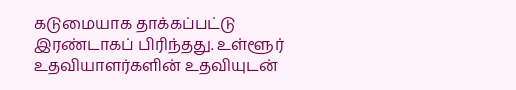கடுமையாக தாக்கப்பட்டு இரண்டாகப் பிரிந்தது. உள்ளூர் உதவியாளர்களின் உதவியுடன்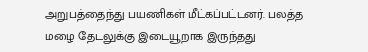அறுபத்தைந்து பயணிகள் மீட்கப்பட்டனர். பலத்த மழை தேடலுக்கு இடையூறாக இருந்தது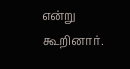என்று கூறினார்.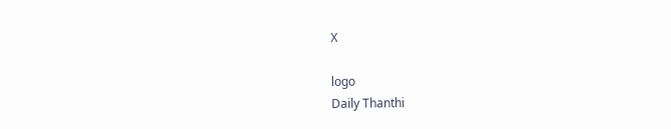X

logo
Daily Thanthi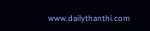www.dailythanthi.com